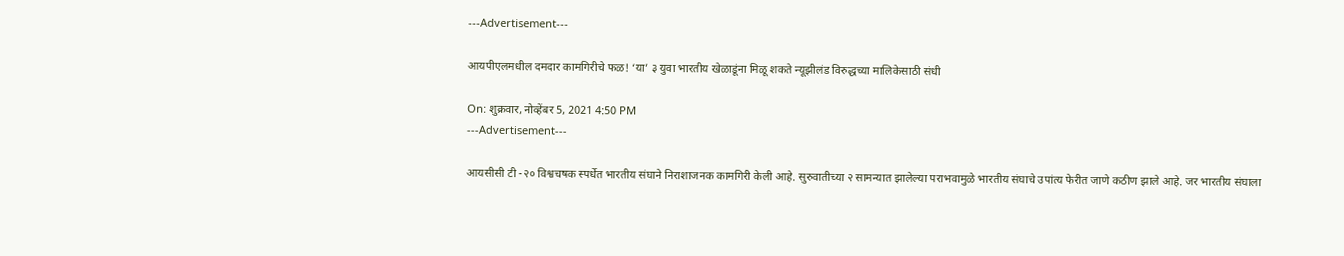---Advertisement---

आयपीएलमधील दमदार कामगिरीचे फळ! ‘या’ ३ युवा भारतीय खेळाडूंना मिळू शकते न्यूझीलंड विरुद्धच्या मालिकेसाठी संधी

On: शुक्रवार, नोव्हेंबर 5, 2021 4:50 PM
---Advertisement---

आयसीसी टी -२० विश्वचषक स्पर्धेत भारतीय संघाने निराशाजनक कामगिरी केली आहे. सुरुवातीच्या २ सामन्यात झालेल्या पराभवामुळे भारतीय संघाचे उपांत्य फेरीत जाणे कठीण झाले आहे. जर भारतीय संघाला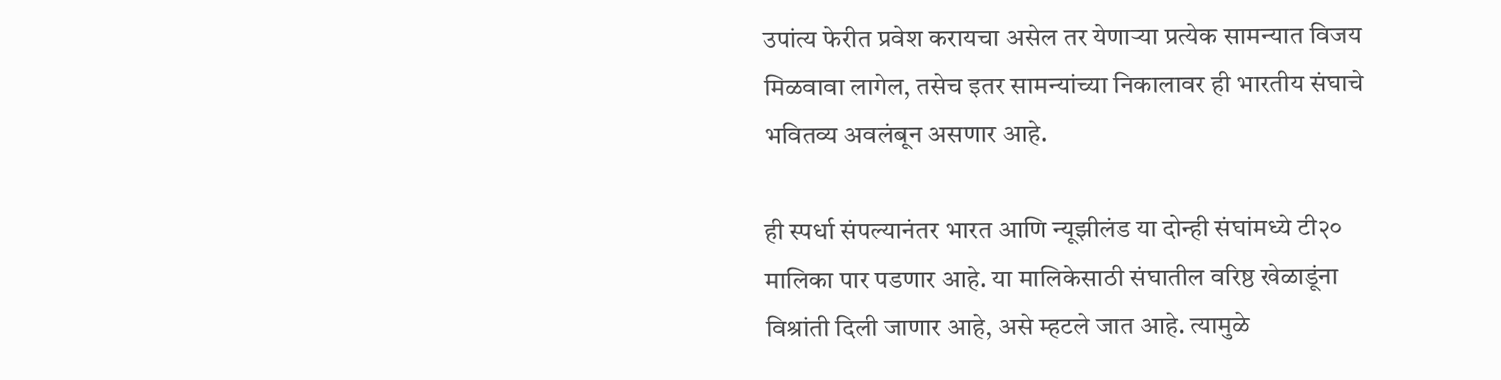उपांत्य फेरीत प्रवेश करायचा असेल तर येणाऱ्या प्रत्येक सामन्यात विजय मिळवावा लागेल, तसेच इतर सामन्यांच्या निकालावर ही भारतीय संघाचे भवितव्य अवलंबून असणार आहे.

ही स्पर्धा संपल्यानंतर भारत आणि न्यूझीलंड या दोन्ही संघांमध्ये टी२० मालिका पार पडणार आहे. या मालिकेसाठी संघातील वरिष्ठ खेळाडूंना विश्रांती दिली जाणार आहे, असे म्हटले जात आहे. त्यामुळे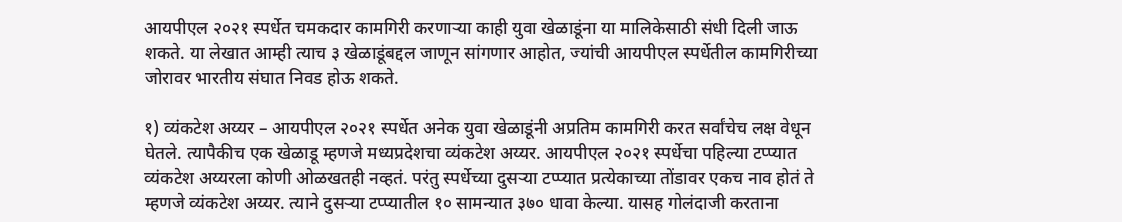आयपीएल २०२१ स्पर्धेत चमकदार कामगिरी करणाऱ्या काही युवा खेळाडूंना या मालिकेसाठी संधी दिली जाऊ शकते. या लेखात आम्ही त्याच ३ खेळाडूंबद्दल जाणून सांगणार आहोत, ज्यांची आयपीएल स्पर्धेतील कामगिरीच्या जोरावर भारतीय संघात निवड होऊ शकते.

१) व्यंकटेश अय्यर – आयपीएल २०२१ स्पर्धेत अनेक युवा खेळाडूंनी अप्रतिम कामगिरी करत सर्वांचेच लक्ष वेधून घेतले. त्यापैकीच एक खेळाडू म्हणजे मध्यप्रदेशचा व्यंकटेश अय्यर. आयपीएल २०२१ स्पर्धेचा पहिल्या टप्प्यात व्यंकटेश अय्यरला कोणी ओळखतही नव्हतं. परंतु स्पर्धेच्या दुसऱ्या टप्प्यात प्रत्येकाच्या तोंडावर एकच नाव होतं ते म्हणजे व्यंकटेश अय्यर. त्याने दुसऱ्या टप्प्यातील १० सामन्यात ३७० धावा केल्या. यासह गोलंदाजी करताना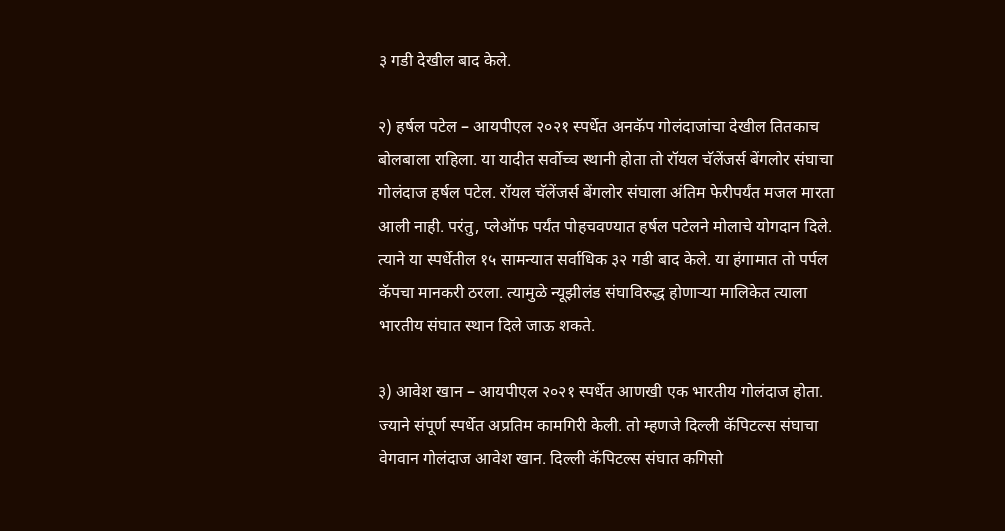३ गडी देखील बाद केले.

२) हर्षल पटेल – आयपीएल २०२१ स्पर्धेत अनकॅप गोलंदाजांचा देखील तितकाच बोलबाला राहिला. या यादीत सर्वोच्च स्थानी होता तो रॉयल चॅलेंजर्स बेंगलोर संघाचा गोलंदाज हर्षल पटेल. रॉयल चॅलेंजर्स बेंगलोर संघाला अंतिम फेरीपर्यंत मजल मारता आली नाही. परंतु, प्लेऑफ पर्यंत पोहचवण्यात हर्षल पटेलने मोलाचे योगदान दिले. त्याने या स्पर्धेतील १५ सामन्यात सर्वाधिक ३२ गडी बाद केले. या हंगामात तो पर्पल कॅपचा मानकरी ठरला. त्यामुळे न्यूझीलंड संघाविरुद्ध होणाऱ्या मालिकेत त्याला भारतीय संघात स्थान दिले जाऊ शकते.

३) आवेश खान – आयपीएल २०२१ स्पर्धेत आणखी एक भारतीय गोलंदाज होता. ज्याने संपूर्ण स्पर्धेत अप्रतिम कामगिरी केली. तो म्हणजे दिल्ली कॅपिटल्स संघाचा वेगवान गोलंदाज आवेश खान. दिल्ली कॅपिटल्स संघात कगिसो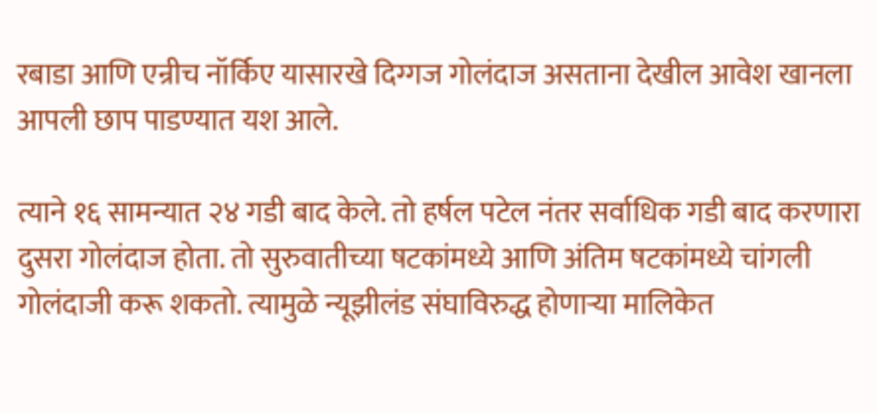रबाडा आणि एन्रीच नॉर्किए यासारखे दिग्गज गोलंदाज असताना देखील आवेश खानला आपली छाप पाडण्यात यश आले.

त्याने १६ सामन्यात २४ गडी बाद केले. तो हर्षल पटेल नंतर सर्वाधिक गडी बाद करणारा दुसरा गोलंदाज होता. तो सुरुवातीच्या षटकांमध्ये आणि अंतिम षटकांमध्ये चांगली गोलंदाजी करू शकतो. त्यामुळे न्यूझीलंड संघाविरुद्ध होणाऱ्या मालिकेत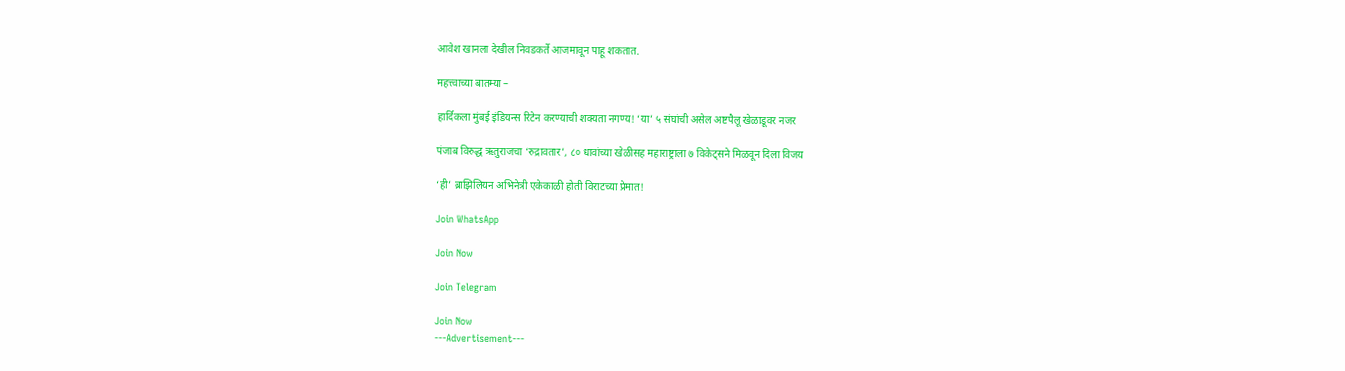आवेश खानला देखील निवडकर्ते आजमावून पाहू शकतात.

महत्त्वाच्या बातम्या –

हार्दिकला मुंबई इंडियन्स रिटेन करण्याची शक्यता नगण्य! ‘या’ ५ संघांची असेल अष्टपैलू खेळाडूवर नजर

पंजाब विरुद्ध ऋतुराजचा ‘रुद्रावतार’, ८० धावांच्या खेळीसह महाराष्ट्राला ७ विकेट्सने मिळवून दिला विजय

‘ही’ ब्राझिलियन अभिनेत्री एकेकाळी होती विराटच्या प्रेमात!

Join WhatsApp

Join Now

Join Telegram

Join Now
---Advertisement---